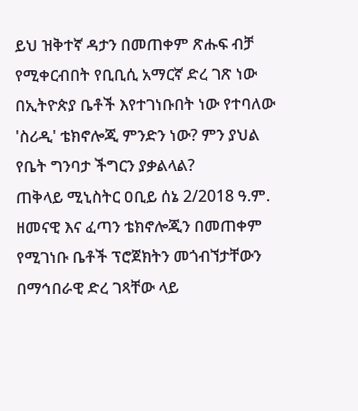ይህ ዝቅተኛ ዳታን በመጠቀም ጽሑፍ ብቻ የሚቀርብበት የቢቢሲ አማርኛ ድረ ገጽ ነው
በኢትዮጵያ ቤቶች እየተገነቡበት ነው የተባለው 'ስሪዲ' ቴክኖሎጂ ምንድን ነው? ምን ያህል የቤት ግንባታ ችግርን ያቃልላል?
ጠቅላይ ሚኒስትር ዐቢይ ሰኔ 2/2018 ዓ.ም. ዘመናዊ እና ፈጣን ቴክኖሎጂን በመጠቀም የሚገነቡ ቤቶች ፕሮጀክትን መጎብኘታቸውን በማኅበራዊ ድረ ገጻቸው ላይ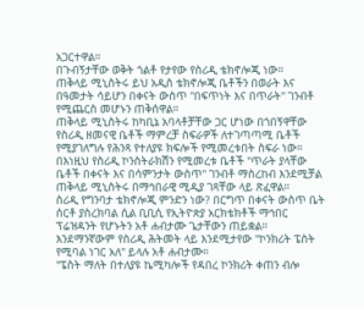አጋርተዋል።
በጉብኝታቸው ወቅት ጎልቶ የታየው የስሪዲ ቴክኖሎጂ ነው።
ጠቅላይ ሚኒስትሩ ይህ አዲስ ቴክኖሎጂ ቤቶችን በወራት እና በዓመታት ሳይሆን በቀናት ውስጥ "በፍጥነት እና በጥራት" ገንብቶ የሚጨርስ መሆኑን ጠቅሰዋል።
ጠቅላይ ሚኒስትሩ ከካቢኔ አባላቶቻቸው ጋር ሆነው በጎበኝዋቸው የስሪዲ ዘመናዊ ቤቶች ማምረቻ ስፍራዎች ለተገጣጣሚ ቤቶች የሚያገለግሉ የሕንጻ የተለያዩ ክፍሎች የሚመረቱበት ስፍራ ነው።
በእነዚህ የስሪዲ ኮንስትራክሽን የሚመረቱ ቤቶች "ጥራት ያላቸው ቤቶች በቀናት እና በሳምንታት ውስጥ" ገንብቶ ማስረከብ እንደሚቻል ጠቅላይ ሚኒስትሩ በማኅበራዊ ሚዲያ ገጻቸው ላይ ጽፈዋል።
ስሪዲ የግንባታ ቴክኖሎጂ ምንድን ነው? በርግጥ በቀናት ውስጥ ቤት ሰርቶ ያስረክባል ሲል ቢቢሲ የኢትዮጵያ አርክቴክቶች ማኅበር ፕሬዝዳንት የሆኑትን አቶ ሐብታሙ ጌታቸውን ጠይቋል።
እንደማንኛውም የስሪዲ ሕትመት ላይ እንደሚታየው "ኮንክሪት ፔስት የሚባል ነገር አለ" ይላሉ አቶ ሐብታሙ።
"ፔስት ማለት በተለያዩ ኬሚካሎች የዳበረ ኮንክሪት ቀጠን ብሎ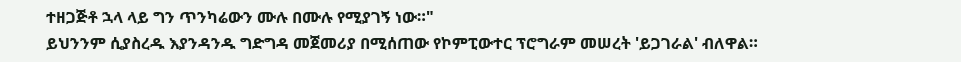ተዘጋጅቶ ኋላ ላይ ግን ጥንካሬውን ሙሉ በሙሉ የሚያገኝ ነው።"
ይህንንም ሲያስረዱ እያንዳንዱ ግድግዳ መጀመሪያ በሚሰጠው የኮምፒውተር ፕሮግራም መሠረት 'ይጋገራል' ብለዋል።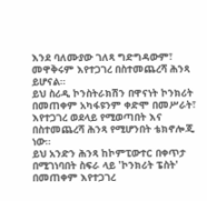እንደ ባለሙያው ገለጻ ግድግዳውም፣ መዋቅሩም እየተጋገረ በስተመጨረሻ ሕንጻ ይሆናል።
ይህ ስሪዲ ኮንስትራክሽን በዋናነት ኮንክሪት በመጠቀም አካፋዩንም ቀድሞ በመሥራት፣ እየተጋገረ ወደላይ የሚወጣበት እና በስተመጨረሻ ሕንጻ የሚሆንበት ቴክኖሎጂ ነው።
ይህ አንድን ሕንጻ ከኮምፒውተር በቀጥታ በሚገነባበት ስፍራ ላይ 'ኮንክሪት ፔስት' በመጠቀም እየተጋገረ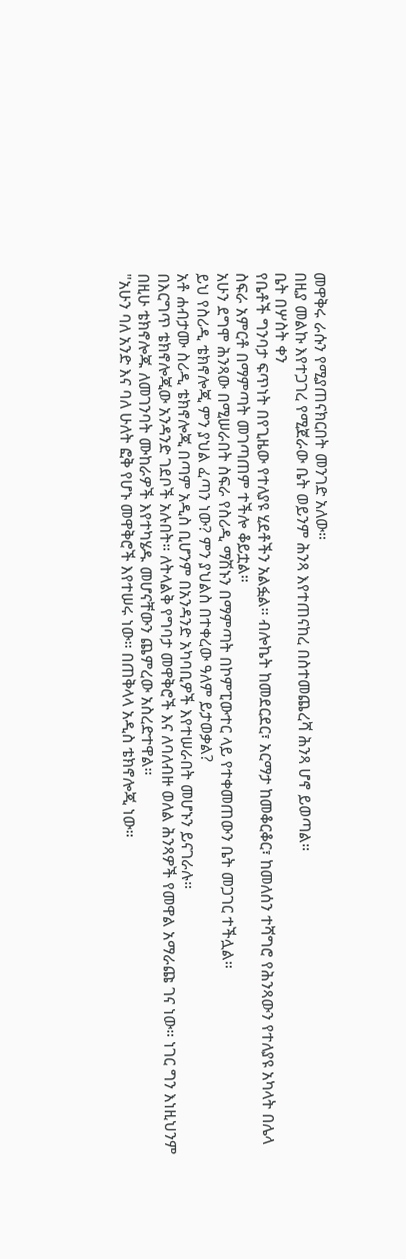መዋቅሩ ራሱን የሚያጠናክርበት መንገድ አለው።
በዚያ መልኩ እየተጋገረ የሚጀራው ቤት ወይንም ሕንጻ እየተጠናከረ በስተመጨረሻ ሕንጻ ሆኖ ይወጣል።
ቤት በሦስት ቀን
የቤቶች ግንባታ ፍጥነት በየጊዜው የተለያዩ ሂደቶችን አልፏል። ብሎኬት ከመደርደር፣ አርማታ ከመቆርቆር፣ ከመለሰን ተሻግሮ የሕንጻውን የተለያዩ አካላት በሌላ ስፍራ አምርቶ በማምጣት መገጣጠም ተችሎ ቆይቷል።
አሁን ደግሞ ሕንጻው በሚሠራበት ስፍራ የስሪዲ ማሽኑን በማምጣት በኮምፒውተር ላይ የተቀመጠውን ቤት መጋገር ተችሏል።
ይህ የስሪዲ ቴክኖሎጂ ምን ያህል ፈጣን ነው? ምን ያህልስ በተቀረው ዓለም ይታወቃል?
አቶ ሐብታሙ ስሪዲ ቴክኖሎጂ በጣም አዲስ ቢሆንም በአንዳንድ አካባቢዎች እየተሠራበት መሆኑን ይናገራሉ።
በእርግጥ ቴክኖሎጂው አንዳንድ ገደቦች አሉበት። ለትላልቅ የግባታ መዋቅሮች እና ለባለብዙ ወለል ሕንጻዎች የመዋል አማራጩ ገና ነው። ነገር ግን እነዚህንም በዚሁ ቴክኖሎጁ ለመገንባት ሙከራዎች እየተካሄዱ መሆናቸውን ጨምረው አስረድተዋል።
"አሁን ባለ አንድ እና ባለ ሁለት ፎቅ የሆኑ መዋቅሮች እየተሠሩ ነው። በጠቅላላ አዲስ ቴክኖሎጂ ነው።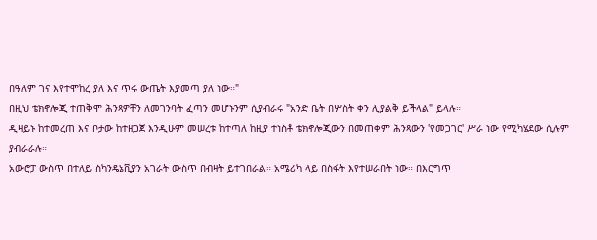በዓለም ገና እየተሞከረ ያለ እና ጥሩ ውጤት እያመጣ ያለ ነው።"
በዚህ ቴክኖሎጂ ተጠቅሞ ሕንጻዎቸን ለመገንባት ፈጣን መሆኑንም ሲያብራሩ "አንድ ቤት በሦስት ቀን ሊያልቅ ይችላል" ይላሉ።
ዲዛይኑ ከተመረጠ እና ቦታው ከተዘጋጀ እንዲሁም መሠረቱ ከተጣለ ከዚያ ተነስቶ ቴክኖሎጂውን በመጠቀም ሕንጻውን 'የመጋገር' ሥራ ነው የሚካሄደው ሲሉም ያብራራሉ።
አውሮፓ ውስጥ በተለይ ስካንዴኔቪያን አገራት ውስጥ በብዛት ይተገበራል። አሜሪካ ላይ በስፋት እየተሠራበት ነው። በእርግጥ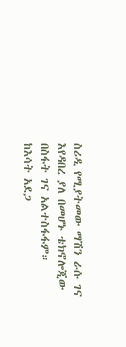ስሪዲ የሚያትመው ማሽን ራሱ ገና እየዳበረ ያለ በመሆኑ ቴክኖሎጂው በስፋት ገና አልተስፋፋም።
ከእሳት አደጋ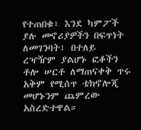የተጠበቁ፣ እንደ ካምፖች ያሉ መኖሪያዎችን በፍጥነት ለመገንባት፣ በተለይ ረዣዥም ያልሆኑ ፎቆችን ቶሎ ሠርቶ ለማጠናቀቅ ጥሩ አቅም የሚሰጥ ቴክኖሎጂ መሆኑንም ጨምረው አስረድተዋል።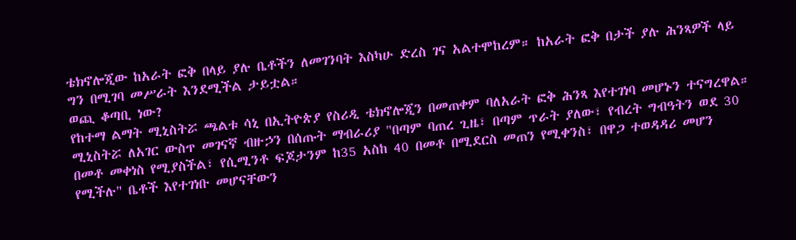ቴክኖሎጂው ከአራት ፎቅ በላይ ያሉ ቤቶችን ለመገንባት እስካሁ ድረስ ገና አልተሞከረም። ከአራት ፎቅ በታች ያሉ ሕንጻዎች ላይ ግን በሚገባ መሥራት እንደሚችል ታይቷል።
ወጪ ቆጣቢ ነው?
የከተማ ልማት ሚኒስትሯ ጫልቱ ሳኒ በኢትዮጵያ የስሪዲ ቴክኖሎጂን በመጠቀም ባለአራት ፎቅ ሕንጻ እየተገነባ መሆኑን ተናግረዋል።
ሚኒስትሯ ለአገር ውስጥ መገናኛ ብዙኃን በሰጡት ማብራሪያ "በጣም ባጠረ ጊዜ፣ በጣም ጥራት ያለው፣ የብረት ግብዓትን ወደ 30 በመቶ መቀነስ የሚያስችል፣ የሲሚንቶ ፍጆታንም ከ35 አስከ 40 በመቶ በሚደርስ መጠን የሚቀንስ፣ በዋጋ ተወዳዳሪ መሆን የሚችሉ" ቤቶች እየተገነቡ መሆናቸውን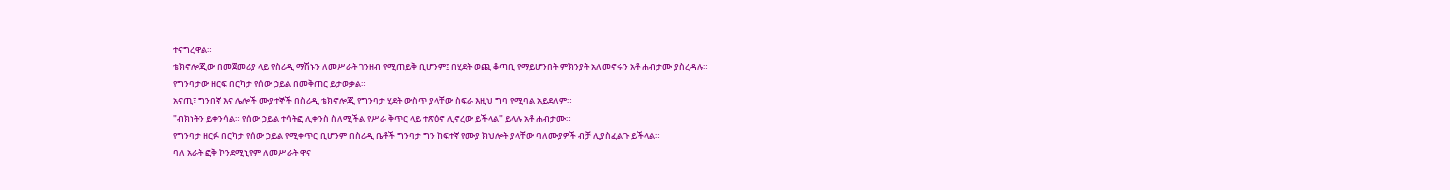ተናግረዋል።
ቴክኖሎጂው በመጀመሪያ ላይ የስሪዲ ማሽኑን ለመሥራት ገንዘብ የሚጠይቅ ቢሆንም፤ በሂደት ወጪ ቆጣቢ የማይሆንበት ምክንያት አለመኖሩን አቶ ሐብታሙ ያስረዳሉ።
የግንባታው ዘርፍ በርካታ የሰው ኃይል በመቅጠር ይታወቃል።
አናጢ፣ ግንበኛ እና ሌሎች ሙያተኞች በስሪዲ ቴክኖሎጂ የግንባታ ሂደት ውስጥ ያላቸው ስፍራ እዚህ ግባ የሚባል አይደለም።
"ብክነትን ይቀንሳል። የሰው ኃይል ተሳትፎ ሊቀንስ ስለሚችል የሥራ ቅጥር ላይ ተጽዕኖ ሊኖረው ይችላል" ይላሉ አቶ ሐብታሙ።
የግንባታ ዘርፉ በርካታ የሰው ኃይል የሚቀጥር ቢሆንም በስሪዲ ቤቶች ግንባታ ግን ከፍተኛ የሙያ ክህሎት ያላቸው ባለሙያዎች ብቻ ሊያስፈልጉ ይችላል።
ባለ አራት ፎቅ ኮንደሚኒየም ለመሥራት ዋና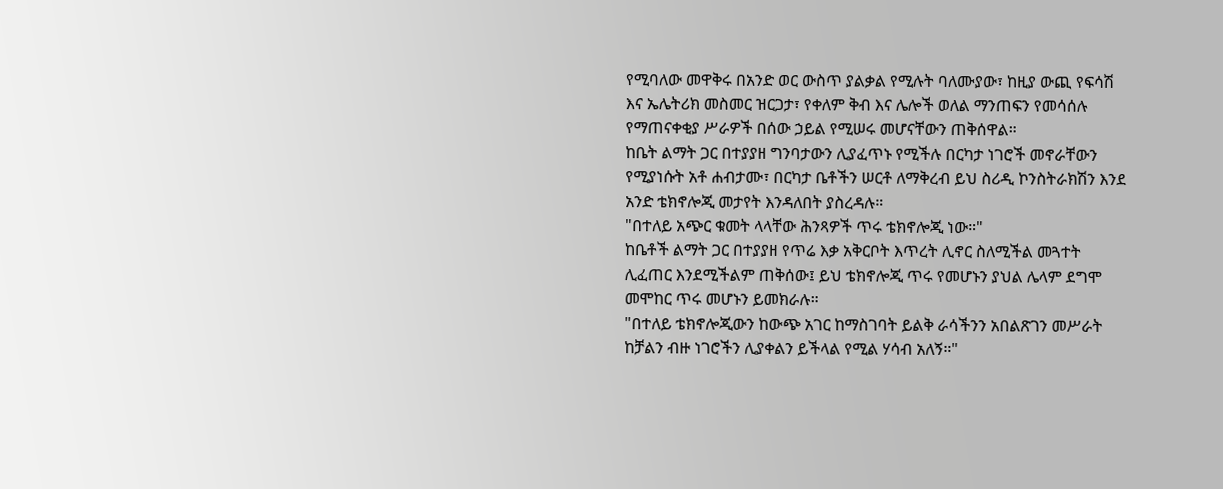የሚባለው መዋቅሩ በአንድ ወር ውስጥ ያልቃል የሚሉት ባለሙያው፣ ከዚያ ውጪ የፍሳሽ እና ኤሌትሪክ መስመር ዝርጋታ፣ የቀለም ቅብ እና ሌሎች ወለል ማንጠፍን የመሳሰሉ የማጠናቀቂያ ሥራዎች በሰው ኃይል የሚሠሩ መሆናቸውን ጠቅሰዋል።
ከቤት ልማት ጋር በተያያዘ ግንባታውን ሊያፈጥኑ የሚችሉ በርካታ ነገሮች መኖራቸውን የሚያነሱት አቶ ሐብታሙ፣ በርካታ ቤቶችን ሠርቶ ለማቅረብ ይህ ስሪዲ ኮንስትራክሽን እንደ አንድ ቴክኖሎጂ መታየት እንዳለበት ያስረዳሉ።
"በተለይ አጭር ቁመት ላላቸው ሕንጻዎች ጥሩ ቴክኖሎጂ ነው።"
ከቤቶች ልማት ጋር በተያያዘ የጥሬ እቃ አቅርቦት እጥረት ሊኖር ስለሚችል መጓተት ሊፈጠር እንደሚችልም ጠቅሰው፤ ይህ ቴክኖሎጂ ጥሩ የመሆኑን ያህል ሌላም ደግሞ መሞከር ጥሩ መሆኑን ይመክራሉ።
"በተለይ ቴክኖሎጂውን ከውጭ አገር ከማስገባት ይልቅ ራሳችንን አበልጽገን መሥራት ከቻልን ብዙ ነገሮችን ሊያቀልን ይችላል የሚል ሃሳብ አለኝ።"